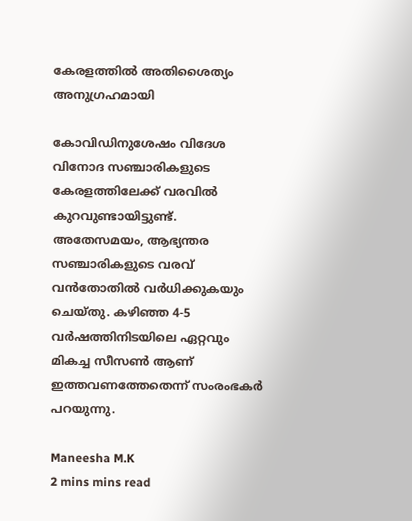കേരളത്തിൽ അതിശൈത്യം അനുഗ്രഹമായി

കോവിഡിനുശേഷം വിദേശ വിനോദ സഞ്ചാരികളുടെ കേരളത്തിലേക്ക് വരവില്‍ കുറവുണ്ടായിട്ടുണ്ട്. അതേസമയം, ആഭ്യന്തര സഞ്ചാരികളുടെ വരവ് വന്‍തോതില്‍ വര്‍ധിക്കുകയും ചെയ്തു. കഴിഞ്ഞ 4-5 വര്‍ഷത്തിനിടയിലെ ഏറ്റവും മികച്ച സീസണ്‍ ആണ് ഇത്തവണത്തേതെന്ന് സംരംഭകർ പറയുന്നു.

Maneesha M.K
2 mins mins read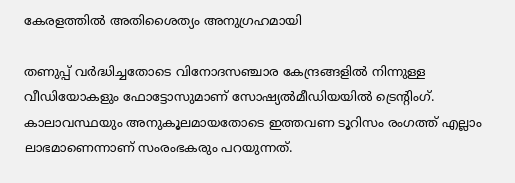കേരളത്തിൽ അതിശൈത്യം അനുഗ്രഹമായി

തണുപ്പ് വർദ്ധിച്ചതോടെ വിനോദസഞ്ചാര കേന്ദ്രങ്ങളില്‍ നിന്നുള്ള വീഡിയോകളും ഫോട്ടോസുമാണ് സോഷ്യല്‍മീഡിയയില്‍ ട്രെന്റിംഗ്. കാലാവസ്ഥയും അനുകൂലമായതോടെ ഇത്തവണ ടൂറിസം രംഗത്ത് എല്ലാം ലാഭമാണെന്നാണ് സംരംഭകരും പറയുന്നത്.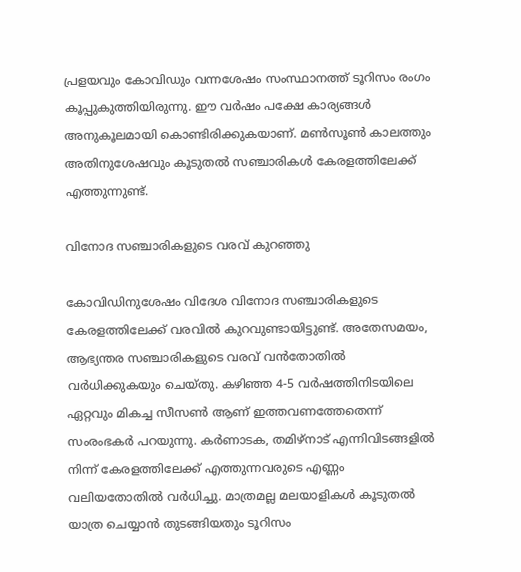പ്രളയവും കോവിഡും വന്നശേഷം സംസ്ഥാനത്ത് ടൂറിസം രംഗം കൂപ്പുകുത്തിയിരുന്നു. ഈ വര്‍ഷം പക്ഷേ കാര്യങ്ങള്‍ അനുകൂലമായി കൊണ്ടിരിക്കുകയാണ്. മണ്‍സൂണ്‍ കാലത്തും അതിനുശേഷവും കൂടുതല്‍ സഞ്ചാരികള്‍ കേരളത്തിലേക്ക് എത്തുന്നുണ്ട്.

വിനോദ സഞ്ചാരികളുടെ വരവ് കുറഞ്ഞു

കോവിഡിനുശേഷം വിദേശ വിനോദ സഞ്ചാരികളുടെ കേരളത്തിലേക്ക് വരവില്‍ കുറവുണ്ടായിട്ടുണ്ട്. അതേസമയം, ആഭ്യന്തര സഞ്ചാരികളുടെ വരവ് വന്‍തോതില്‍ വര്‍ധിക്കുകയും ചെയ്തു. കഴിഞ്ഞ 4-5 വര്‍ഷത്തിനിടയിലെ ഏറ്റവും മികച്ച സീസണ്‍ ആണ് ഇത്തവണത്തേതെന്ന് സംരംഭകർ പറയുന്നു. കര്‍ണാടക, തമിഴ്‌നാട് എന്നിവിടങ്ങളില്‍ നിന്ന് കേരളത്തിലേക്ക് എത്തുന്നവരുടെ എണ്ണം വലിയതോതില്‍ വര്‍ധിച്ചു. മാത്രമല്ല മലയാളികള്‍ കൂടുതല്‍ യാത്ര ചെയ്യാന്‍ തുടങ്ങിയതും ടൂറിസം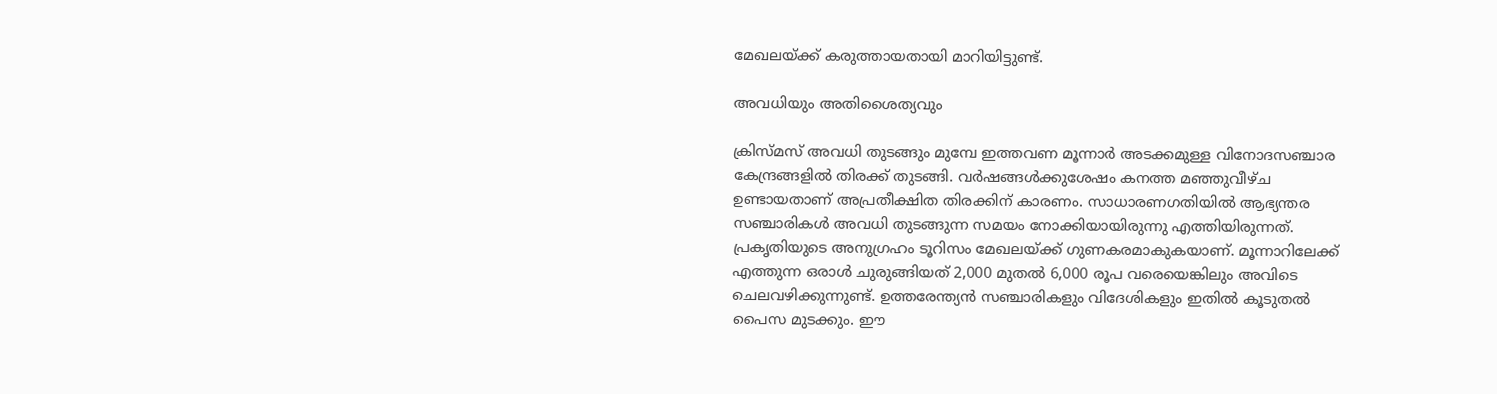മേഖലയ്ക്ക് കരുത്തായതായി മാറിയിട്ടുണ്ട്.

അവധിയും അതിശൈത്യവും

ക്രിസ്മസ് അവധി തുടങ്ങും മുമ്പേ ഇത്തവണ മൂന്നാര്‍ അടക്കമുള്ള വിനോദസഞ്ചാര കേന്ദ്രങ്ങളില്‍ തിരക്ക് തുടങ്ങി. വര്‍ഷങ്ങള്‍ക്കുശേഷം കനത്ത മഞ്ഞുവീഴ്ച ഉണ്ടായതാണ് അപ്രതീക്ഷിത തിരക്കിന് കാരണം. സാധാരണഗതിയില്‍ ആഭ്യന്തര സഞ്ചാരികള്‍ അവധി തുടങ്ങുന്ന സമയം നോക്കിയായിരുന്നു എത്തിയിരുന്നത്. പ്രകൃതിയുടെ അനുഗ്രഹം ടൂറിസം മേഖലയ്ക്ക് ഗുണകരമാകുകയാണ്. മൂന്നാറിലേക്ക് എത്തുന്ന ഒരാള്‍ ചുരുങ്ങിയത് 2,000 മുതല്‍ 6,000 രൂപ വരെയെങ്കിലും അവിടെ ചെലവഴിക്കുന്നുണ്ട്. ഉത്തരേന്ത്യന്‍ സഞ്ചാരികളും വിദേശികളും ഇതില്‍ കൂടുതല്‍ പൈസ മുടക്കും. ഈ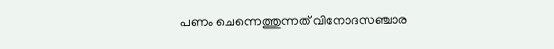പണം ചെന്നെത്തുന്നത് വിനോദസഞ്ചാര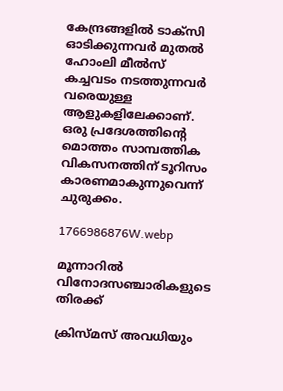കേന്ദ്രങ്ങളില്‍ ടാക്‌സി ഓടിക്കുന്നവര്‍ മുതല്‍ ഹോംലി മീല്‍സ് കച്ചവടം നടത്തുന്നവര്‍ വരെയുള്ള ആളുകളിലേക്കാണ്. ഒരു പ്രദേശത്തിന്റെ മൊത്തം സാമ്പത്തിക വികസനത്തിന് ടൂറിസം കാരണമാകുന്നുവെന്ന് ചുരുക്കം.

1766986876W.webp

മൂന്നാറിൽ വിനോദസഞ്ചാരികളുടെ തിരക്ക്

ക്രിസ്മസ് അവധിയും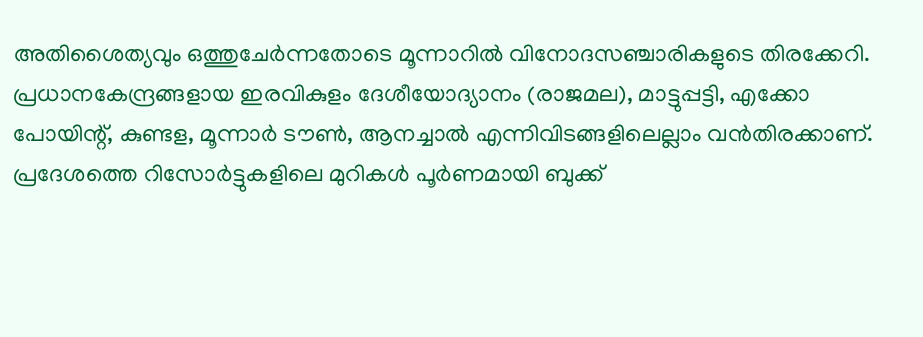അതിശൈത്യവും ഒത്തുചേർന്നതോടെ മൂന്നാറിൽ വിനോദസഞ്ചാരികളുടെ തിരക്കേറി. പ്രധാനകേന്ദ്രങ്ങളായ ഇരവികുളം ദേശീയോദ്യാനം (രാജമല), മാട്ടുപ്പട്ടി, എക്കോ പോയിന്റ്, കുണ്ടള, മൂന്നാർ ടൗൺ, ആനച്ചാൽ എന്നിവിടങ്ങളിലെല്ലാം വൻതിരക്കാണ്. പ്രദേശത്തെ റിസോർട്ടുകളിലെ മുറികൾ പൂർണമായി ബുക്ക്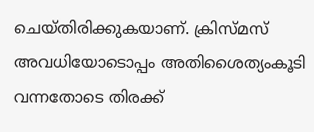ചെയ്തിരിക്കുകയാണ്. ക്രിസ്മസ് അവധിയോടൊപ്പം അതിശൈത്യംകൂടി വന്നതോടെ തിരക്ക്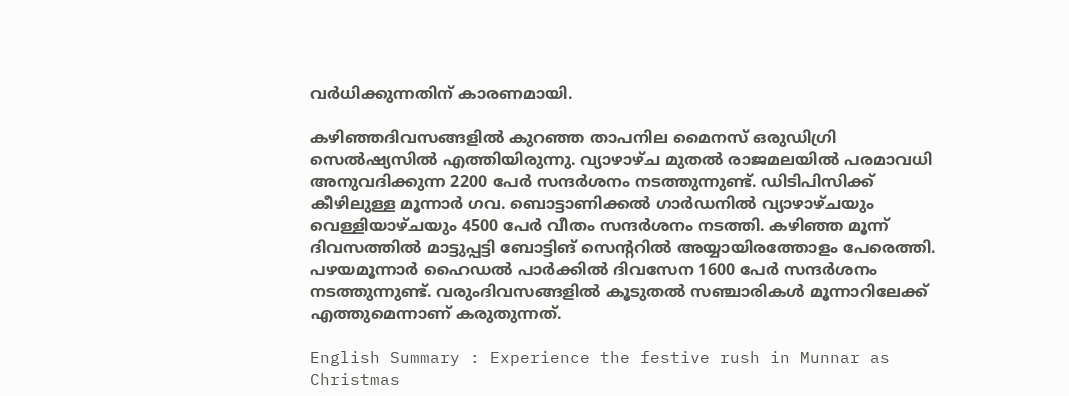വർധിക്കുന്നതിന് കാരണമായി.

കഴിഞ്ഞദിവസങ്ങളിൽ കുറഞ്ഞ താപനില മൈനസ് ഒരുഡിഗ്രി സെൽഷ്യസിൽ എത്തിയിരുന്നു. വ്യാഴാഴ്ച മുതൽ രാജമലയിൽ പരമാവധി അനുവദിക്കുന്ന 2200 പേർ സന്ദർശനം നടത്തുന്നുണ്ട്. ഡിടിപിസിക്ക് കീഴിലുള്ള മൂന്നാർ ഗവ. ബൊട്ടാണിക്കൽ ഗാർഡനിൽ വ്യാഴാഴ്ചയും വെള്ളിയാഴ്ചയും 4500 പേർ വീതം സന്ദർശനം നടത്തി. കഴിഞ്ഞ മൂന്ന് ദിവസത്തിൽ മാട്ടുപ്പട്ടി ബോട്ടിങ് സെന്ററിൽ അയ്യായിരത്തോളം പേരെത്തി. പഴയമൂന്നാർ ഹൈഡൽ പാർക്കിൽ ദിവസേന 1600 പേർ സന്ദർശനം നടത്തുന്നുണ്ട്. വരുംദിവസങ്ങളിൽ കൂടുതൽ സഞ്ചാരികൾ മൂന്നാറിലേക്ക് എത്തുമെന്നാണ് കരുതുന്നത്.

English Summary : Experience the festive rush in Munnar as Christmas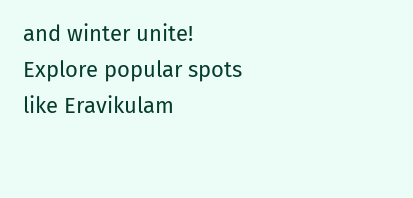and winter unite! Explore popular spots like Eravikulam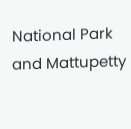National Park and Mattupetty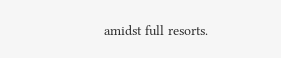amidst full resorts.